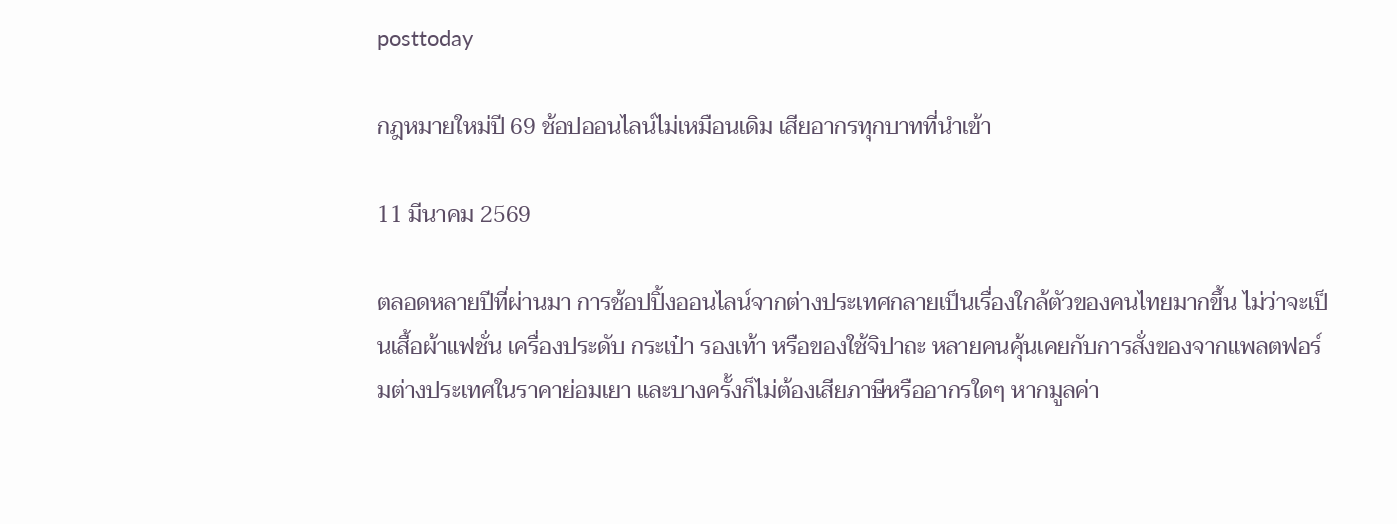posttoday

กฎหมายใหม่ปี 69 ช้อปออนไลน์ไม่เหมือนเดิม เสียอากรทุกบาทที่นำเข้า

11 มีนาคม 2569

ตลอดหลายปีที่ผ่านมา การช้อปปิ้งออนไลน์จากต่างประเทศกลายเป็นเรื่องใกล้ตัวของคนไทยมากขึ้น ไม่ว่าจะเป็นเสื้อผ้าแฟชั่น เครื่องประดับ กระเป๋า รองเท้า หรือของใช้จิปาถะ หลายคนคุ้นเคยกับการสั่งของจากแพลตฟอร์มต่างประเทศในราคาย่อมเยา และบางครั้งก็ไม่ต้องเสียภาษีหรืออากรใดๆ หากมูลค่า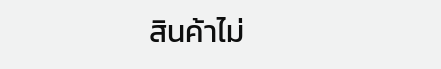สินค้าไม่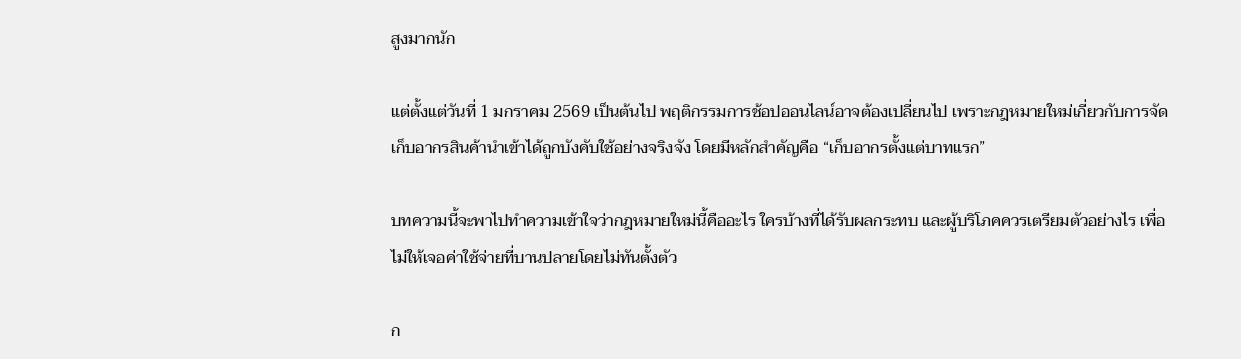สูงมากนัก

แต่ตั้งแต่วันที่ 1 มกราคม 2569 เป็นต้นไป พฤติกรรมการช้อปออนไลน์อาจต้องเปลี่ยนไป เพราะกฎหมายใหม่เกี่ยวกับการจัดเก็บอากรสินค้านำเข้าได้ถูกบังคับใช้อย่างจริงจัง โดยมีหลักสำคัญคือ “เก็บอากรตั้งแต่บาทแรก”

บทความนี้จะพาไปทำความเข้าใจว่ากฎหมายใหม่นี้คืออะไร ใครบ้างที่ได้รับผลกระทบ และผู้บริโภคควรเตรียมตัวอย่างไร เพื่อไม่ให้เจอค่าใช้จ่ายที่บานปลายโดยไม่ทันตั้งตัว

ก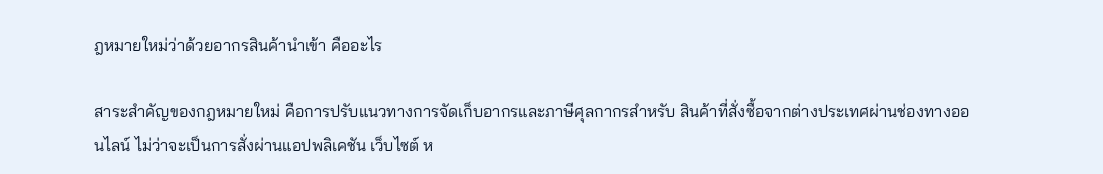ฎหมายใหม่ว่าด้วยอากรสินค้านำเข้า คืออะไร

สาระสำคัญของกฎหมายใหม่ คือการปรับแนวทางการจัดเก็บอากรและภาษีศุลกากรสำหรับ สินค้าที่สั่งซื้อจากต่างประเทศผ่านช่องทางออนไลน์ ไม่ว่าจะเป็นการสั่งผ่านแอปพลิเคชัน เว็บไซต์ ห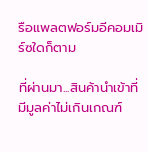รือแพลตฟอร์มอีคอมเมิร์ซใดก็ตาม

ที่ผ่านมา...สินค้านำเข้าที่มีมูลค่าไม่เกินเกณฑ์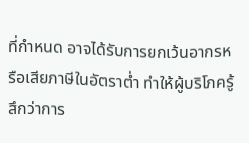ที่กำหนด อาจได้รับการยกเว้นอากรหรือเสียภาษีในอัตราต่ำ ทำให้ผู้บริโภครู้สึกว่าการ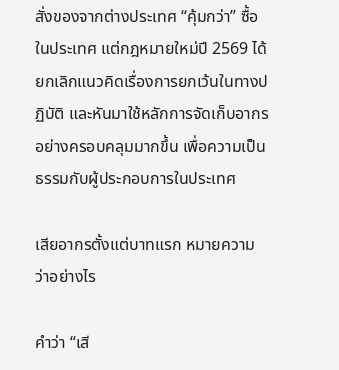สั่งของจากต่างประเทศ “คุ้มกว่า” ซื้อในประเทศ แต่กฎหมายใหม่ปี 2569 ได้ ยกเลิกแนวคิดเรื่องการยกเว้นในทางปฏิบัติ และหันมาใช้หลักการจัดเก็บอากรอย่างครอบคลุมมากขึ้น เพื่อความเป็นธรรมกับผู้ประกอบการในประเทศ

เสียอากรตั้งแต่บาทแรก หมายความว่าอย่างไร

คำว่า “เสี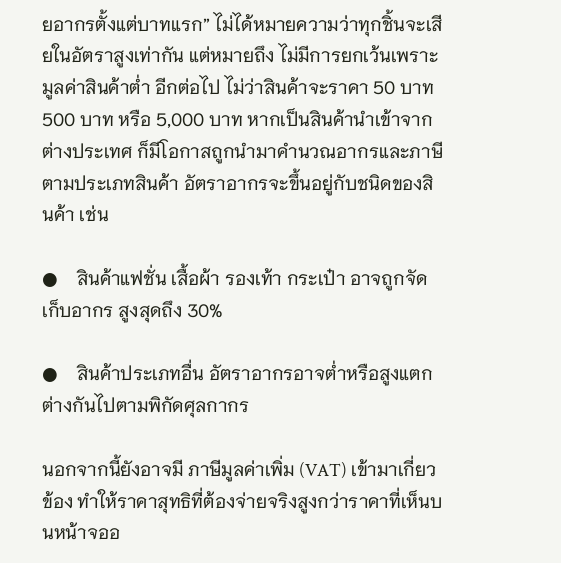ยอากรตั้งแต่บาทแรก” ไม่ได้หมายความว่าทุกชิ้นจะเสียในอัตราสูงเท่ากัน แต่หมายถึง ไม่มีการยกเว้นเพราะมูลค่าสินค้าต่ำ อีกต่อไป ไม่ว่าสินค้าจะราคา 50 บาท 500 บาท หรือ 5,000 บาท หากเป็นสินค้านำเข้าจากต่างประเทศ ก็มีโอกาสถูกนำมาคำนวณอากรและภาษีตามประเภทสินค้า อัตราอากรจะขึ้นอยู่กับชนิดของสินค้า เช่น

●    สินค้าแฟชั่น เสื้อผ้า รองเท้า กระเป๋า อาจถูกจัดเก็บอากร สูงสุดถึง 30%

●    สินค้าประเภทอื่น อัตราอากรอาจต่ำหรือสูงแตกต่างกันไปตามพิกัดศุลกากร

นอกจากนี้ยังอาจมี ภาษีมูลค่าเพิ่ม (VAT) เข้ามาเกี่ยวข้อง ทำให้ราคาสุทธิที่ต้องจ่ายจริงสูงกว่าราคาที่เห็นบนหน้าจออ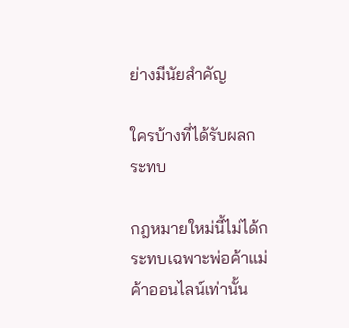ย่างมีนัยสำคัญ

ใครบ้างที่ได้รับผลกระทบ

กฎหมายใหม่นี้ไม่ได้กระทบเฉพาะพ่อค้าแม่ค้าออนไลน์เท่านั้น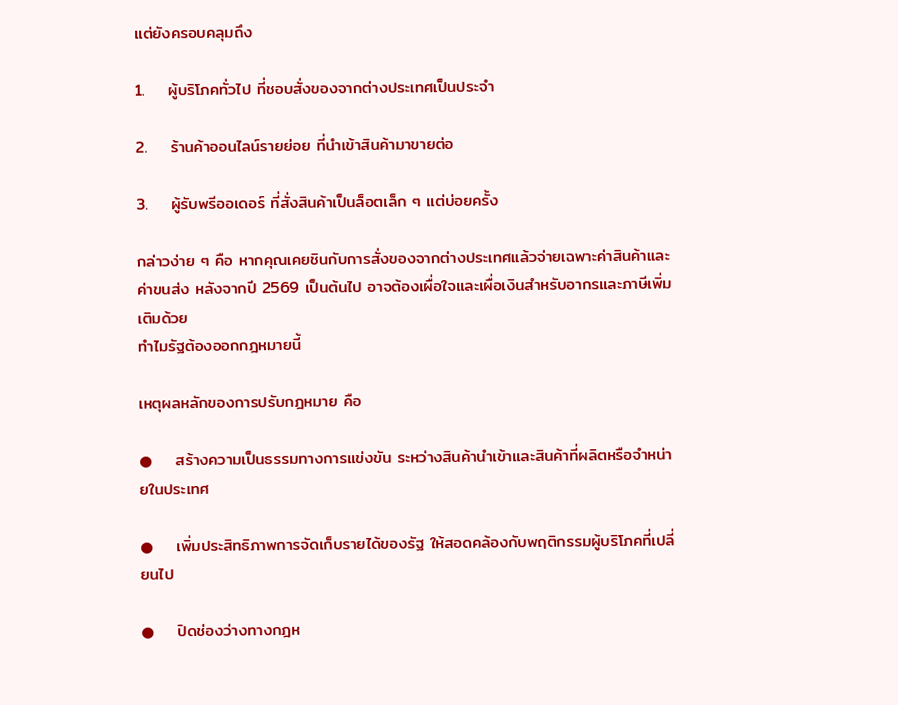แต่ยังครอบคลุมถึง

1.    ผู้บริโภคทั่วไป ที่ชอบสั่งของจากต่างประเทศเป็นประจำ

2.    ร้านค้าออนไลน์รายย่อย ที่นำเข้าสินค้ามาขายต่อ

3.    ผู้รับพรีออเดอร์ ที่สั่งสินค้าเป็นล็อตเล็ก ๆ แต่บ่อยครั้ง

กล่าวง่าย ๆ คือ หากคุณเคยชินกับการสั่งของจากต่างประเทศแล้วจ่ายเฉพาะค่าสินค้าและค่าขนส่ง หลังจากปี 2569 เป็นต้นไป อาจต้องเผื่อใจและเผื่อเงินสำหรับอากรและภาษีเพิ่มเติมด้วย
ทำไมรัฐต้องออกกฎหมายนี้

เหตุผลหลักของการปรับกฎหมาย คือ

●    สร้างความเป็นธรรมทางการแข่งขัน ระหว่างสินค้านำเข้าและสินค้าที่ผลิตหรือจำหน่ายในประเทศ

●    เพิ่มประสิทธิภาพการจัดเก็บรายได้ของรัฐ ให้สอดคล้องกับพฤติกรรมผู้บริโภคที่เปลี่ยนไป

●    ปิดช่องว่างทางกฎห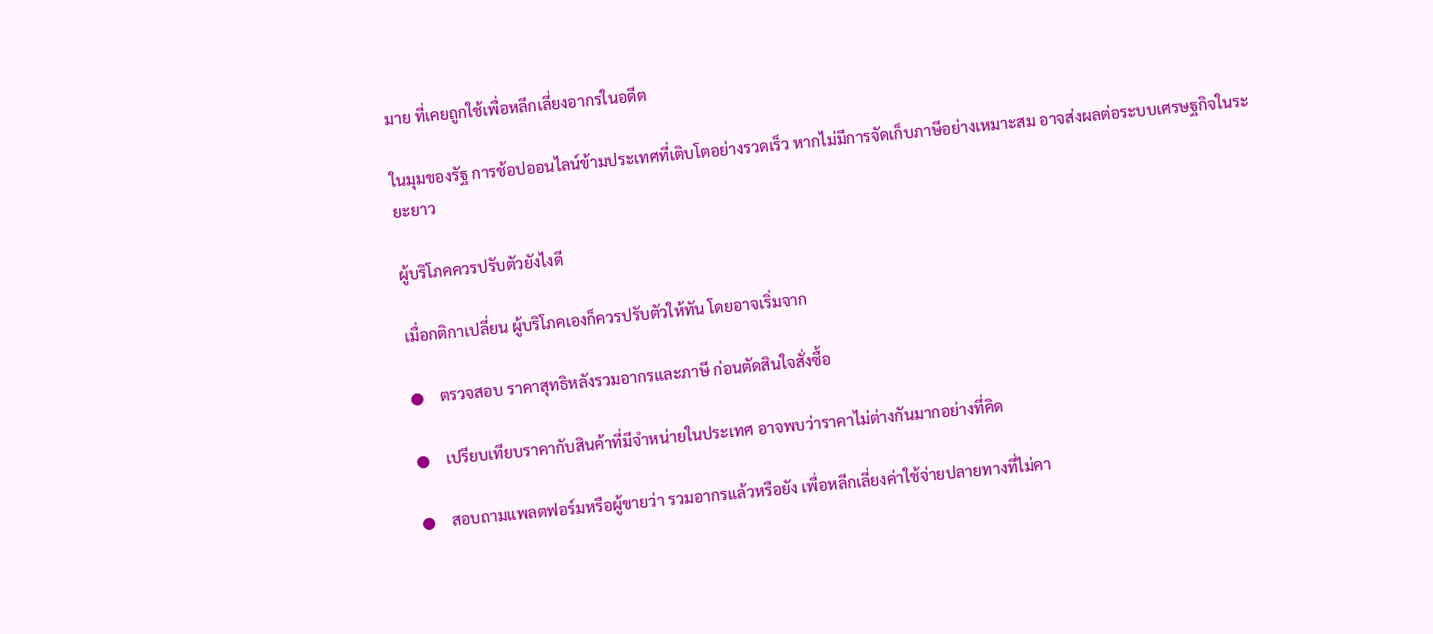มาย ที่เคยถูกใช้เพื่อหลีกเลี่ยงอากรในอดีต

ในมุมของรัฐ การช้อปออนไลน์ข้ามประเทศที่เติบโตอย่างรวดเร็ว หากไม่มีการจัดเก็บภาษีอย่างเหมาะสม อาจส่งผลต่อระบบเศรษฐกิจในระยะยาว

ผู้บริโภคควรปรับตัวยังไงดี

เมื่อกติกาเปลี่ยน ผู้บริโภคเองก็ควรปรับตัวให้ทัน โดยอาจเริ่มจาก

●    ตรวจสอบ ราคาสุทธิหลังรวมอากรและภาษี ก่อนตัดสินใจสั่งซื้อ

●    เปรียบเทียบราคากับสินค้าที่มีจำหน่ายในประเทศ อาจพบว่าราคาไม่ต่างกันมากอย่างที่คิด

●    สอบถามแพลตฟอร์มหรือผู้ขายว่า รวมอากรแล้วหรือยัง เพื่อหลีกเลี่ยงค่าใช้จ่ายปลายทางที่ไม่คา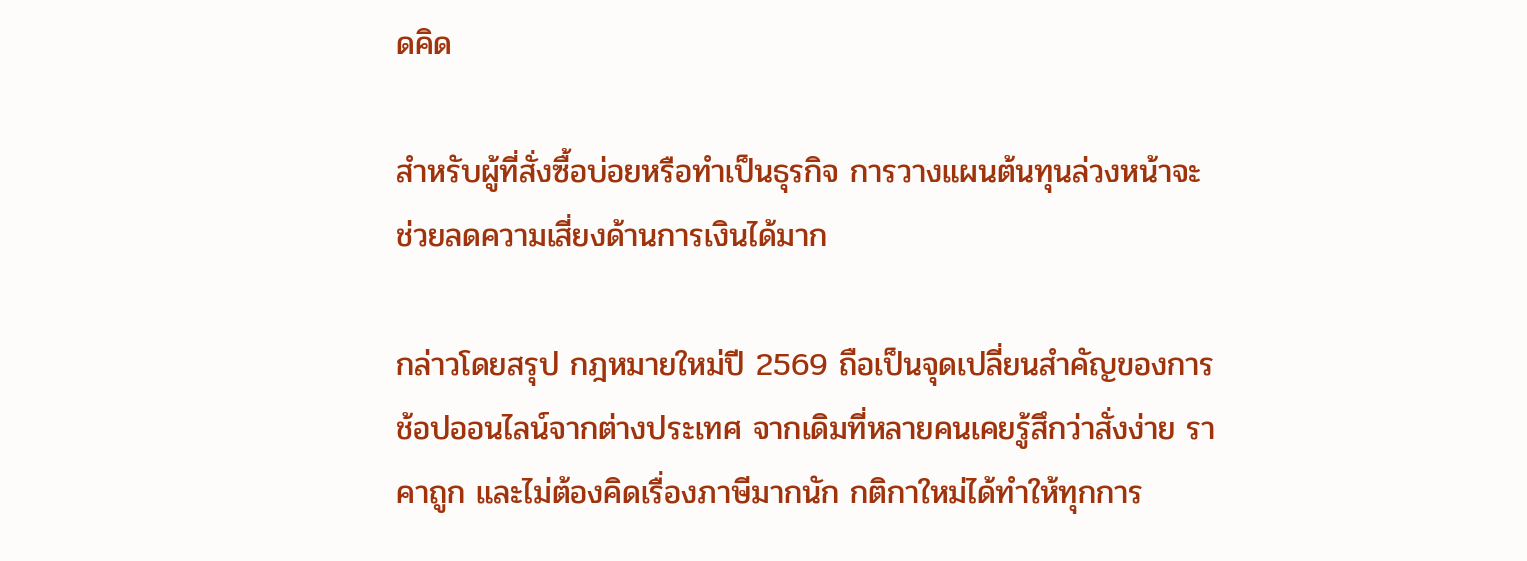ดคิด

สำหรับผู้ที่สั่งซื้อบ่อยหรือทำเป็นธุรกิจ การวางแผนต้นทุนล่วงหน้าจะช่วยลดความเสี่ยงด้านการเงินได้มาก

กล่าวโดยสรุป กฎหมายใหม่ปี 2569 ถือเป็นจุดเปลี่ยนสำคัญของการช้อปออนไลน์จากต่างประเทศ จากเดิมที่หลายคนเคยรู้สึกว่าสั่งง่าย ราคาถูก และไม่ต้องคิดเรื่องภาษีมากนัก กติกาใหม่ได้ทำให้ทุกการ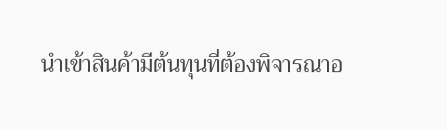นำเข้าสินค้ามีต้นทุนที่ต้องพิจารณาอ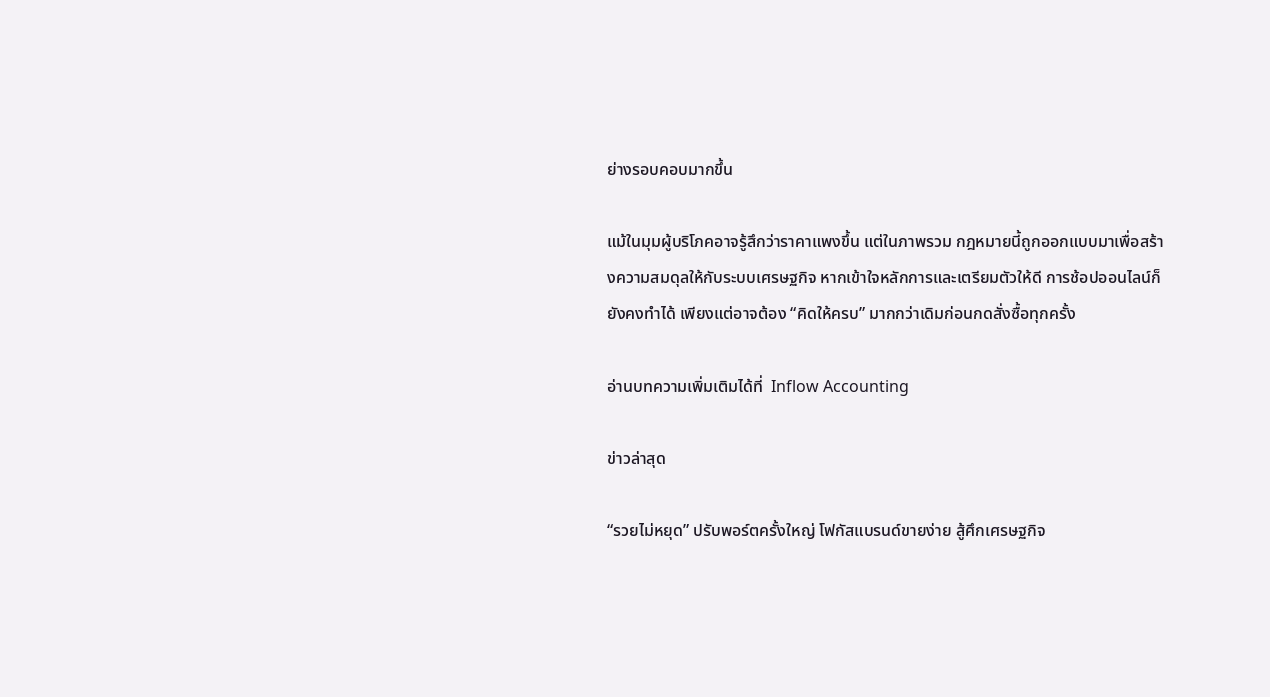ย่างรอบคอบมากขึ้น

แม้ในมุมผู้บริโภคอาจรู้สึกว่าราคาแพงขึ้น แต่ในภาพรวม กฎหมายนี้ถูกออกแบบมาเพื่อสร้างความสมดุลให้กับระบบเศรษฐกิจ หากเข้าใจหลักการและเตรียมตัวให้ดี การช้อปออนไลน์ก็ยังคงทำได้ เพียงแต่อาจต้อง “คิดให้ครบ” มากกว่าเดิมก่อนกดสั่งซื้อทุกครั้ง

อ่านบทความเพิ่มเติมได้ที่  Inflow Accounting

ข่าวล่าสุด

“รวยไม่หยุด” ปรับพอร์ตครั้งใหญ่ โฟกัสแบรนด์ขายง่าย สู้ศึกเศรษฐกิจ